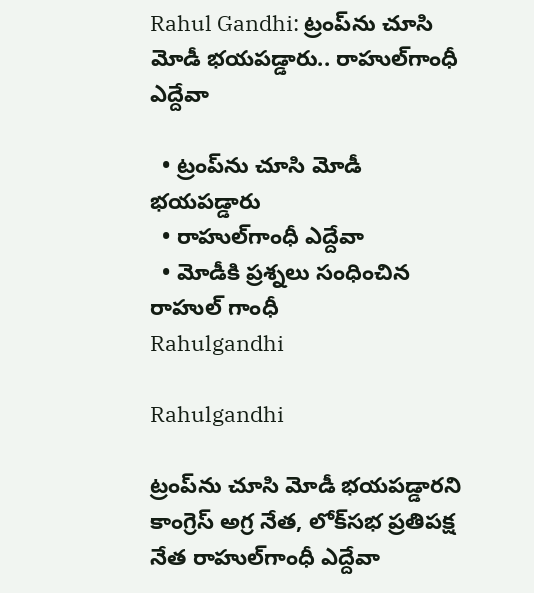Rahul Gandhi: ట్రంప్‌ను చూసి మోడీ భయపడ్డారు.. రాహుల్‌గాంధీ ఎద్దేవా

  • ట్రంప్‌ను చూసి మోడీ భయపడ్డారు
  • రాహుల్‌గాంధీ ఎద్దేవా
  • మోడీకి ప్రశ్నలు సంధించిన రాహుల్ గాంధీ
Rahulgandhi

Rahulgandhi

ట్రంప్‌ను చూసి మోడీ భయపడ్డారని కాంగ్రెస్ అగ్ర నేత, లోక్‌సభ ప్రతిపక్ష నేత రాహుల్‌గాంధీ ఎద్దేవా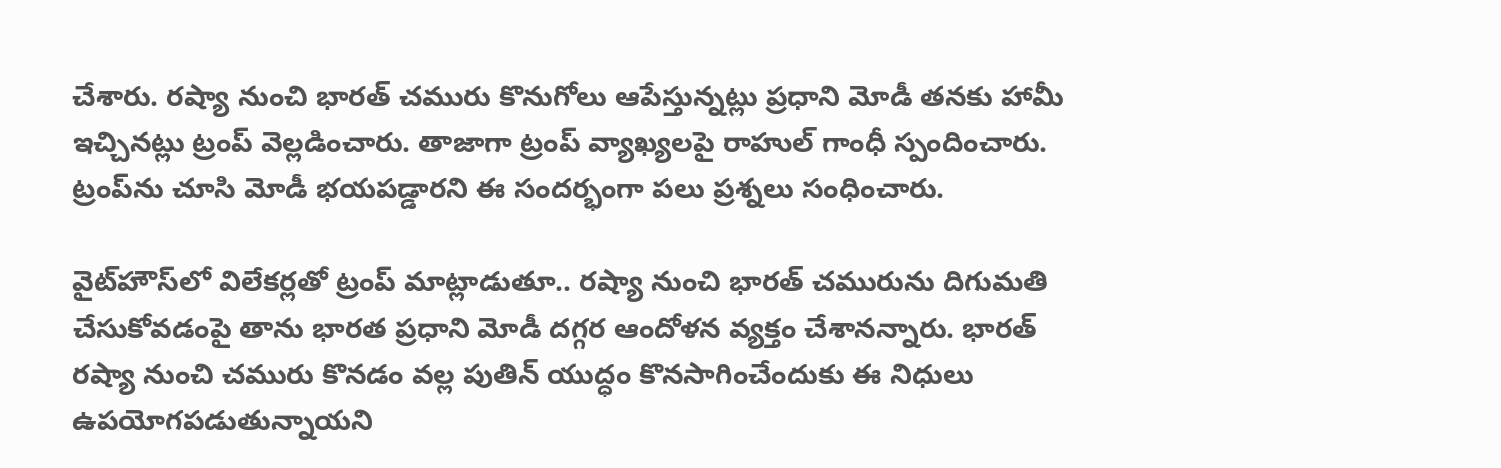చేశారు. రష్యా నుంచి భారత్‌ చమురు కొనుగోలు ఆపేస్తున్నట్లు ప్రధాని మోడీ తనకు హామీ ఇచ్చినట్లు ట్రంప్ వెల్లడించారు. తాజాగా ట్రంప్ వ్యాఖ్యలపై రాహుల్ గాంధీ స్పందించారు. ట్రంప్‌ను చూసి మోడీ భయపడ్డారని ఈ సందర్భంగా పలు ప్రశ్నలు సంధించారు.

వైట్‌హౌస్‌లో విలేకర్లతో ట్రంప్ మాట్లాడుతూ.. రష్యా నుంచి భారత్‌ చమురును దిగుమతి చేసుకోవడంపై తాను భారత ప్రధాని మోడీ దగ్గర ఆందోళన వ్యక్తం చేశానన్నారు. భారత్‌ రష్యా నుంచి చమురు కొనడం వల్ల పుతిన్‌ యుద్ధం కొనసాగించేందుకు ఈ నిధులు ఉపయోగపడుతున్నాయని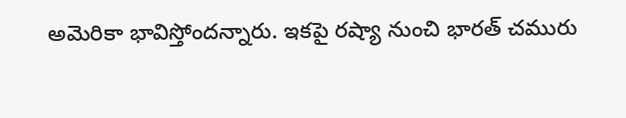అమెరికా భావిస్తోందన్నారు. ఇకపై రష్యా నుంచి భారత్‌ చమురు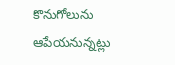కొనుగోలును ఆపేయనున్నట్లు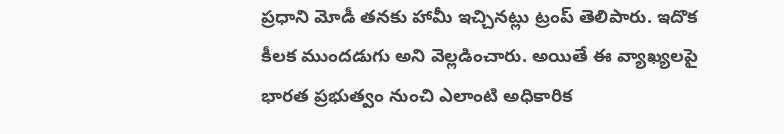ప్రధాని మోడీ తనకు హామీ ఇచ్చినట్లు ట్రంప్ తెలిపారు. ఇదొక కీలక ముందడుగు అని వెల్లడించారు. అయితే ఈ వ్యాఖ్యలపై భారత ప్రభుత్వం నుంచి ఎలాంటి అధికారిక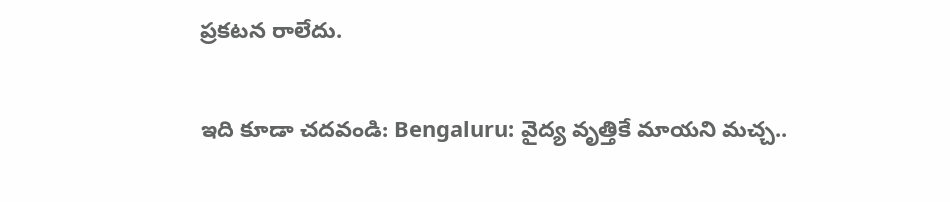ప్రకటన రాలేదు.

ఇది కూడా చదవండి: Bengaluru: వైద్య వృత్తికే మాయని మచ్చ..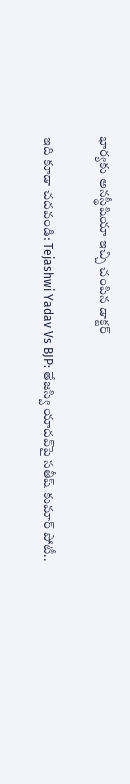భార్యకు అనస్థీషియా ఇచ్చి చంపిన డాక్టర్

ఇది కూడా చదవండి: Tejashwi Yadav Vs BJP: తేజస్వి యాదవ్‌పై సతీష్ కుమార్ పోటీ..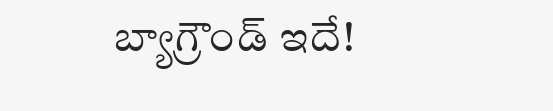బ్యాగ్రౌండ్ ఇదే!